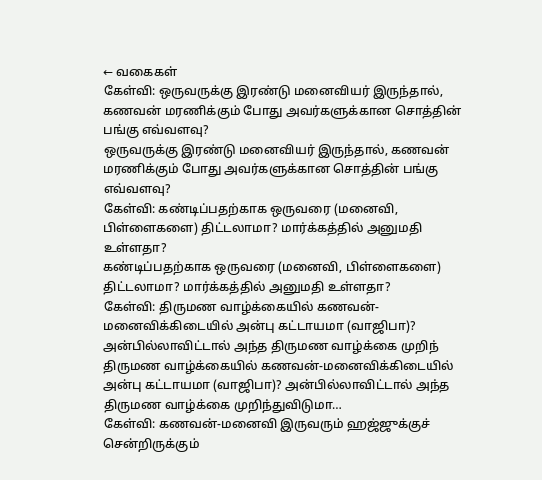← வகைகள்
கேள்வி: ஒருவருக்கு இரண்டு மனைவியர் இருந்தால், கணவன் மரணிக்கும் போது அவர்களுக்கான சொத்தின் பங்கு எவ்வளவு?
ஒருவருக்கு இரண்டு மனைவியர் இருந்தால், கணவன் மரணிக்கும் போது அவர்களுக்கான சொத்தின் பங்கு எவ்வளவு?
கேள்வி: கண்டிப்பதற்காக ஒருவரை (மனைவி, பிள்ளைகளை) திட்டலாமா? மார்க்கத்தில் அனுமதி உள்ளதா?
கண்டிப்பதற்காக ஒருவரை (மனைவி, பிள்ளைகளை) திட்டலாமா? மார்க்கத்தில் அனுமதி உள்ளதா?
கேள்வி: திருமண வாழ்க்கையில் கணவன்-மனைவிக்கிடையில் அன்பு கட்டாயமா (வாஜிபா)? அன்பில்லாவிட்டால் அந்த திருமண வாழ்க்கை முறிந்
திருமண வாழ்க்கையில் கணவன்-மனைவிக்கிடையில் அன்பு கட்டாயமா (வாஜிபா)? அன்பில்லாவிட்டால் அந்த திருமண வாழ்க்கை முறிந்துவிடுமா…
கேள்வி: கணவன்-மனைவி இருவரும் ஹஜ்ஜுக்குச் சென்றிருக்கும்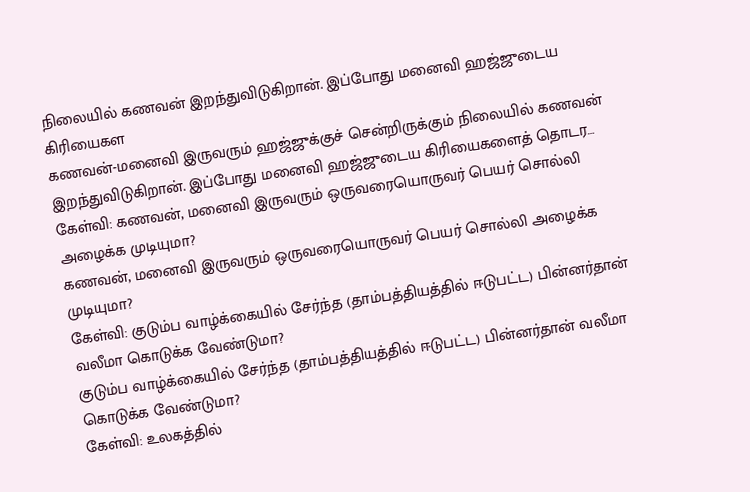நிலையில் கணவன் இறந்துவிடுகிறான். இப்போது மனைவி ஹஜ்ஜுடைய கிரியைகள
கணவன்-மனைவி இருவரும் ஹஜ்ஜுக்குச் சென்றிருக்கும் நிலையில் கணவன் இறந்துவிடுகிறான். இப்போது மனைவி ஹஜ்ஜுடைய கிரியைகளைத் தொடர…
கேள்வி: கணவன், மனைவி இருவரும் ஒருவரையொருவர் பெயர் சொல்லி அழைக்க முடியுமா?
கணவன், மனைவி இருவரும் ஒருவரையொருவர் பெயர் சொல்லி அழைக்க முடியுமா?
கேள்வி: குடும்ப வாழ்க்கையில் சேர்ந்த (தாம்பத்தியத்தில் ஈடுபட்ட) பின்னர்தான் வலீமா கொடுக்க வேண்டுமா?
குடும்ப வாழ்க்கையில் சேர்ந்த (தாம்பத்தியத்தில் ஈடுபட்ட) பின்னர்தான் வலீமா கொடுக்க வேண்டுமா?
கேள்வி: உலகத்தில்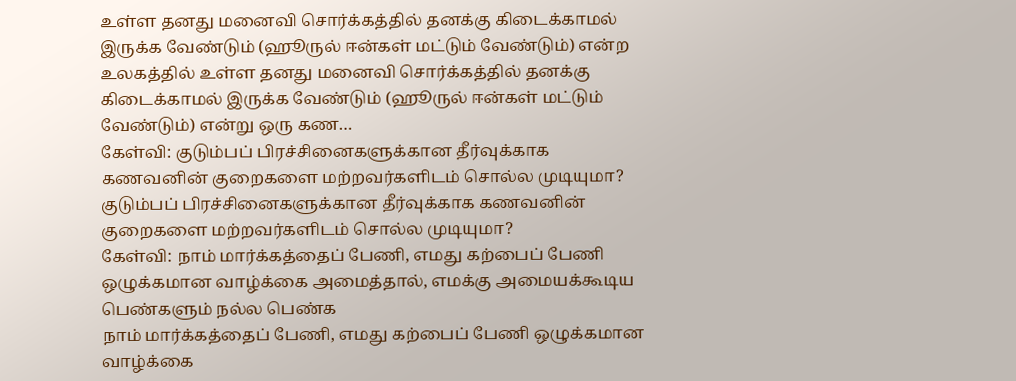உள்ள தனது மனைவி சொர்க்கத்தில் தனக்கு கிடைக்காமல் இருக்க வேண்டும் (ஹூருல் ஈன்கள் மட்டும் வேண்டும்) என்ற
உலகத்தில் உள்ள தனது மனைவி சொர்க்கத்தில் தனக்கு கிடைக்காமல் இருக்க வேண்டும் (ஹூருல் ஈன்கள் மட்டும் வேண்டும்) என்று ஒரு கண…
கேள்வி: குடும்பப் பிரச்சினைகளுக்கான தீர்வுக்காக கணவனின் குறைகளை மற்றவர்களிடம் சொல்ல முடியுமா?
குடும்பப் பிரச்சினைகளுக்கான தீர்வுக்காக கணவனின் குறைகளை மற்றவர்களிடம் சொல்ல முடியுமா?
கேள்வி: நாம் மார்க்கத்தைப் பேணி, எமது கற்பைப் பேணி ஒழுக்கமான வாழ்க்கை அமைத்தால், எமக்கு அமையக்கூடிய பெண்களும் நல்ல பெண்க
நாம் மார்க்கத்தைப் பேணி, எமது கற்பைப் பேணி ஒழுக்கமான வாழ்க்கை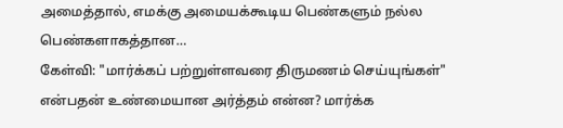அமைத்தால், எமக்கு அமையக்கூடிய பெண்களும் நல்ல பெண்களாகத்தான…
கேள்வி: "மார்க்கப் பற்றுள்ளவரை திருமணம் செய்யுங்கள்" என்பதன் உண்மையான அர்த்தம் என்ன? மார்க்க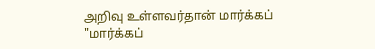அறிவு உள்ளவர்தான் மார்க்கப்
"மார்க்கப்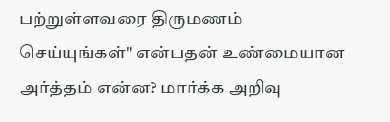பற்றுள்ளவரை திருமணம் செய்யுங்கள்" என்பதன் உண்மையான அர்த்தம் என்ன? மார்க்க அறிவு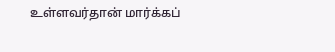உள்ளவர்தான் மார்க்கப்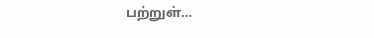பற்றுள்…